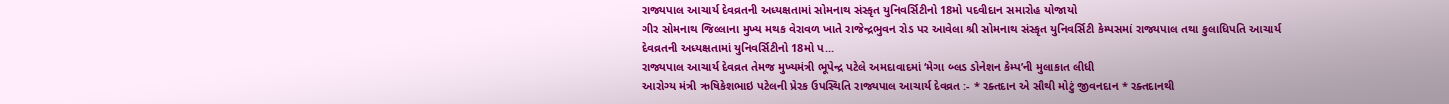રાજ્યપાલ આચાર્ય દેવવ્રતની અધ્યક્ષતામાં સોમનાથ સંસ્કૃત યુનિવર્સિટીનો 18મો પદવીદાન સમારોહ યોજાયો
ગીર સોમનાથ જિલ્લાના મુખ્ય મથક વેરાવળ ખાતે રાજેન્દ્રભુવન રોડ પર આવેલા શ્રી સોમનાથ સંસ્કૃત યુનિવર્સિટી કેમ્પસમાં રાજ્યપાલ તથા કુલાધિપતિ આચાર્ય દેવવ્રતની અધ્યક્ષતામાં યુનિવર્સિટીનો 18મો પ...
રાજ્યપાલ આચાર્ય દેવવ્રત તેમજ મુખ્યમંત્રી ભૂપેન્દ્ર પટેલે અમદાવાદમાં ‘મેગા બ્લડ ડોનેશન કેમ્પ’ની મુલાકાત લીધી
આરોગ્ય મંત્રી ઋષિકેશભાઇ પટેલની પ્રેરક ઉપસ્થિતિ રાજ્યપાલ આચાર્ય દેવવ્રત :- * રક્તદાન એ સૌથી મોટું જીવનદાન * રક્તદાનથી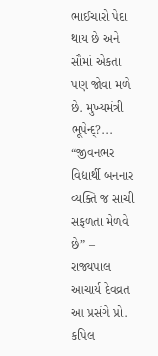ભાઈચારો પેદા થાય છે અને સૌમાં એકતા પણ જોવા મળે છે. મુખ્યમંત્રી ભૂપેન્દ્?...
“જીવનભર વિદ્યાર્થી બનનાર વ્યક્તિ જ સાચી સફળતા મેળવે છે” – રાજ્યપાલ આચાર્ય દેવવ્રત
આ પ્રસંગે પ્રો. કપિલ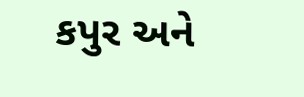કપુર અને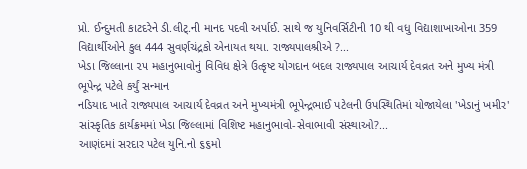પ્રો. ઈન્દુમતી કાટદરેને ડી.લીટ્.ની માનદ પદવી અર્પાઈ. સાથે જ યુનિવર્સિટીની 10 થી વધુ વિદ્યાશાખાઓના 359 વિદ્યાર્થીઓને કુલ 444 સુવર્ણચંદ્રકો એનાયત થયા. રાજ્યપાલશ્રીએ ?...
ખેડા જિલ્લાના ૨૫ મહાનુભાવોનું વિવિધ ક્ષેત્રે ઉત્કૃષ્ટ યોગદાન બદલ રાજ્યપાલ આચાર્ય દેવવ્રત અને મુખ્ય મંત્રી ભૂપેન્દ્ર પટેલે કર્યું સન્માન
નડિયાદ ખાતે રાજ્યપાલ આચાર્ય દેવવ્રત અને મુખ્યમંત્રી ભૂપેન્દ્રભાઈ પટેલની ઉપસ્થિતિમાં યોજાયેલા 'ખેડાનું ખમીર' સાંસ્કૃતિક કાર્યક્રમમાં ખેડા જિલ્લામાં વિશિષ્ટ મહાનુભાવો-સેવાભાવી સંસ્થાઓ?...
આણંદમાં સરદાર પટેલ યુનિ.નો ૬૬મો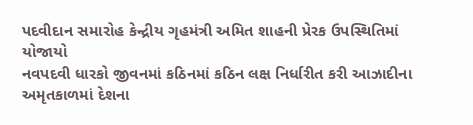પદવીદાન સમારોહ કેન્દ્રીય ગૃહમંત્રી અમિત શાહની પ્રેરક ઉપસ્થિતિમાં યોજાયો
નવપદવી ધારકો જીવનમાં કઠિનમાં કઠિન લક્ષ નિર્ધારીત કરી આઝાદીના અમૃતકાળમાં દેશના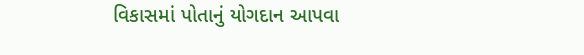વિકાસમાં પોતાનું યોગદાન આપવા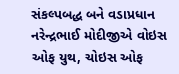સંકલ્પબદ્ધ બને વડાપ્રધાન નરેન્દ્રભાઈ મોદીજીએ વોઇસ ઓફ યુથ, ચોઇસ ઓફ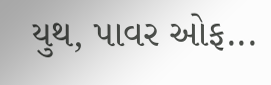યુથ, પાવર ઓફ...